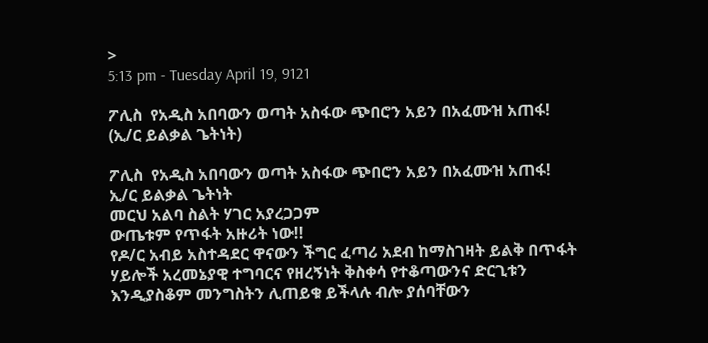>
5:13 pm - Tuesday April 19, 9121

ፖሊስ  የአዲስ አበባውን ወጣት አስፋው ጭበሮን አይን በአፈሙዝ አጠፋ! (ኢ/ር ይልቃል ጌትነት)

ፖሊስ  የአዲስ አበባውን ወጣት አስፋው ጭበሮን አይን በአፈሙዝ አጠፋ!
ኢ/ር ይልቃል ጌትነት
መርህ አልባ ስልት ሃገር አያረጋጋም
ውጤቱም የጥፋት አዙሪት ነው!!
የዶ/ር አብይ አስተዳደር ዋናውን ችግር ፈጣሪ አደብ ከማስገዛት ይልቅ በጥፋት ሃይሎች አረመኔያዊ ተግባርና የዘረኝነት ቅስቀሳ የተቆጣውንና ድርጊቱን እንዲያስቆም መንግስትን ሊጠይቁ ይችላሉ ብሎ ያሰባቸውን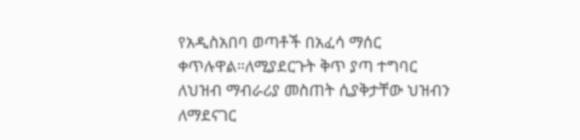የአዲስአበባ ወጣቶች በአፈሳ ማሰር ቀጥሉዋል።ለሚያደርጉት ቅጥ ያጣ ተግባር  ለህዝብ ማብራሪያ መስጠት ሲያቅታቸው ህዝብን ለማደናገር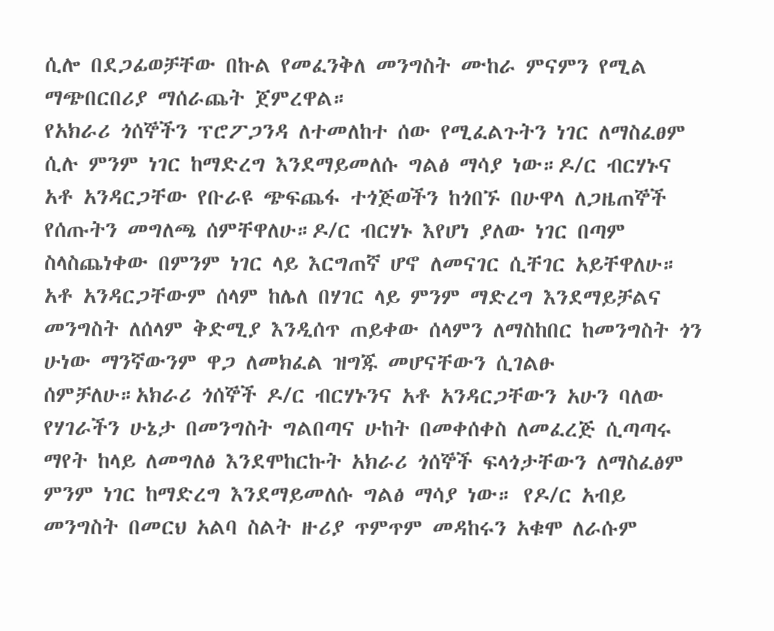ሲሎ በደጋፊወቻቸው በኩል የመፈንቅለ መንግስት ሙከራ ምናምን የሚል ማጭበርበሪያ ማሰራጨት ጀምረዋል።
የአክራሪ ጎሰኞችን ፕሮፖጋንዳ ለተመለከተ ሰው የሚፈልጉትን ነገር ለማስፈፀም ሲሉ ምንም ነገር ከማድረግ እንደማይመለሱ ግልፅ ማሳያ ነው።ዶ/ር ብርሃኑና አቶ አንዳርጋቸው የቡራዩ ጭፍጨፋ ተጎጅወችን ከጎበኙ በሁዋላ ለጋዜጠኞች የሰጡትን መግለጫ ሰምቸዋለሁ።ዶ/ር ብርሃኑ እየሆነ ያለው ነገር በጣም ስላስጨነቀው በምንም ነገር ላይ እርግጠኛ ሆኖ ለመናገር ሲቸገር አይቸዋለሁ። አቶ አንዳርጋቸውም ሰላም ከሌለ በሃገር ላይ ምንም ማድረግ እንደማይቻልና መንግስት ለሰላም ቅድሚያ እንዲሰጥ ጠይቀው ሰላምን ለማስከበር ከመንግስት ጎን ሁነው ማንኛውንም ዋጋ ለመክፈል ዝግጁ መሆናቸውን ሲገልፁ ሰምቻለሁ።አክራሪ ጎሰኞች ዶ/ር ብርሃኑንና አቶ አንዳርጋቸውን አሁን ባለው የሃገራችን ሁኔታ በመንግስት ግልበጣና ሁከት በመቀሰቀስ ለመፈረጅ ሲጣጣሩ ማየት ከላይ ለመግለፅ እንደሞከርኩት አክራሪ ጎሰኞች ፍላጎታቸውን ለማስፈፅም ምንም ነገር ከማድረግ እንደማይመለሱ ግልፅ ማሳያ ነው። የዶ/ር አብይ መንግስት በመርህ አልባ ስልት ዙሪያ ጥምጥም መዳከሩን አቁሞ ለራሱም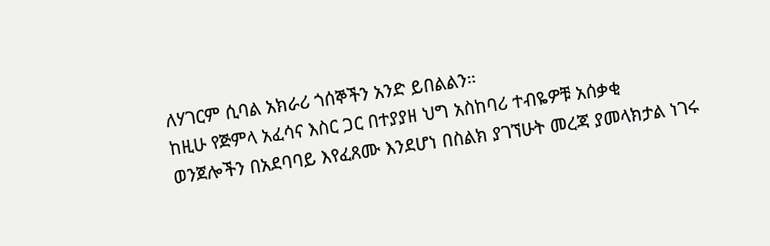ለሃገርም ሲባል አክራሪ ጎሰኞችን አንድ ይበልልን።
ከዚሁ የጅምላ አፈሳና እስር ጋር በተያያዘ ህግ አስከባሪ ተብዬዎቹ አሰቃቂ ወንጀሎችን በአደባባይ እየፈጸሙ እንደሆነ በስልክ ያገኘሁት መረጃ ያመላክታል ነገሩ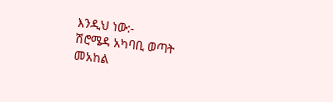እንዲህ ነው:-
ሽሮሜዳ አካባቢ ወጣት መአከል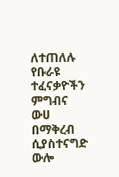ለተጠለሉ  የቡራዩ ተፈናቃዮችን ምግብና ውሀ በማቅረብ ሲያስተናግድ ውሎ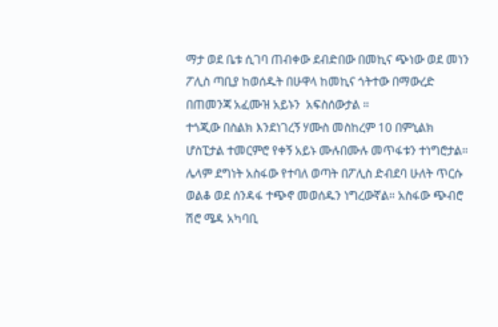ማታ ወደ ቤቱ ሲገባ ጠብቀው ደብድበው በመኪና ጭነው ወደ መነን ፖሊስ ጣቢያ ከወሰዱት በሁዋላ ከመኪና ጎትተው በማውረድ በጠመንጃ አፈሙዝ አይኑን  አፍስሰውታል ።
ተጎጂው በስልክ እንደነገረኝ ሃሙስ መስከረም 10 በምኒልክ ሆስፒታል ተመርምሮ የቀኝ አይኑ ሙሉበሙሉ መጥፋቱን ተነግሮታል።
ሌላም ደግነት አስፋው የተባለ ወጣት በፖሊስ ድብደባ ሁለት ጥርሱ ወልቆ ወደ ሰንዳፋ ተጭኖ መወሰዱን ነግረውኛል። አስፋው ጭብሮ ሽሮ ሜዳ አካባቢ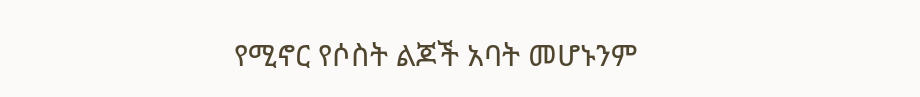የሚኖር የሶስት ልጆች አባት መሆኑንም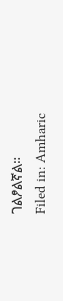ገልፆልኛል።
Filed in: Amharic